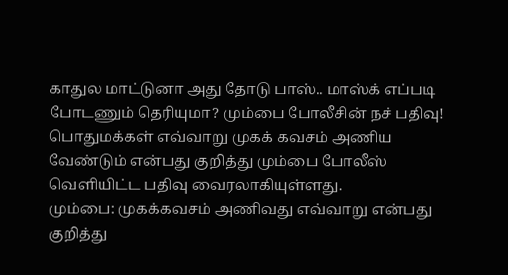காதுல மாட்டுனா அது தோடு பாஸ்.. மாஸ்க் எப்படி போடணும் தெரியுமா? மும்பை போலீசின் நச் பதிவு!
பொதுமக்கள் எவ்வாறு முகக் கவசம் அணிய வேண்டும் என்பது குறித்து மும்பை போலீஸ் வெளியிட்ட பதிவு வைரலாகியுள்ளது.
மும்பை: முகக்கவசம் அணிவது எவ்வாறு என்பது குறித்து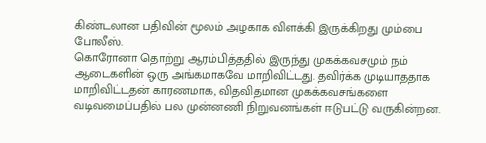கிண்டலான பதிவின் மூலம் அழகாக விளக்கி இருக்கிறது மும்பை போலீஸ்.
கொரோனா தொற்று ஆரம்பித்ததில் இருந்து முகக்கவசமும் நம் ஆடைகளின் ஒரு அங்கமாகவே மாறிவிட்டது. தவிர்க்க முடியாததாக மாறிவிட்டதன் காரணமாக, விதவிதமான முகக்கவசங்களை வடிவமைப்பதில் பல முன்னணி நிறுவனங்கள் ஈடுபட்டு வருகின்றன.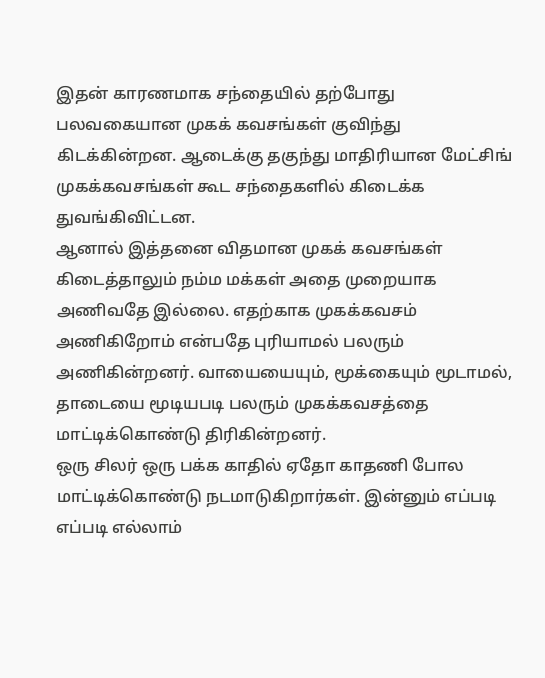இதன் காரணமாக சந்தையில் தற்போது பலவகையான முகக் கவசங்கள் குவிந்து கிடக்கின்றன. ஆடைக்கு தகுந்து மாதிரியான மேட்சிங் முகக்கவசங்கள் கூட சந்தைகளில் கிடைக்க துவங்கிவிட்டன.
ஆனால் இத்தனை விதமான முகக் கவசங்கள் கிடைத்தாலும் நம்ம மக்கள் அதை முறையாக அணிவதே இல்லை. எதற்காக முகக்கவசம் அணிகிறோம் என்பதே புரியாமல் பலரும் அணிகின்றனர். வாயையையும், மூக்கையும் மூடாமல், தாடையை மூடியபடி பலரும் முகக்கவசத்தை மாட்டிக்கொண்டு திரிகின்றனர்.
ஒரு சிலர் ஒரு பக்க காதில் ஏதோ காதணி போல மாட்டிக்கொண்டு நடமாடுகிறார்கள். இன்னும் எப்படி எப்படி எல்லாம்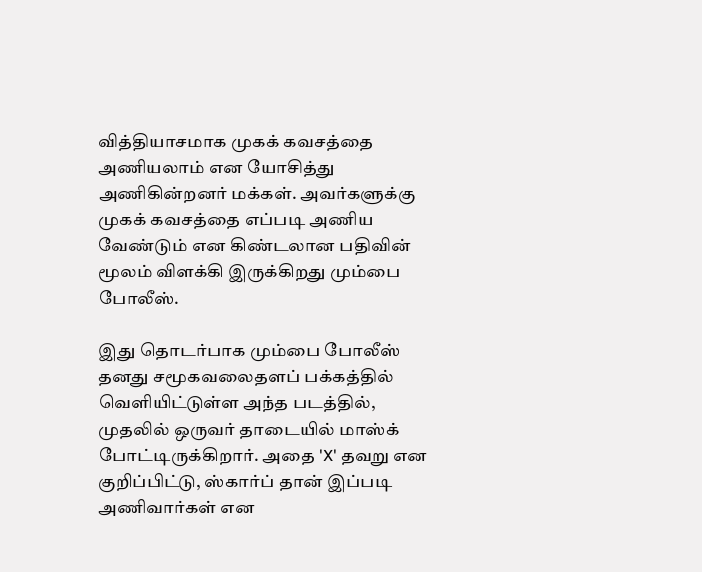வித்தியாசமாக முகக் கவசத்தை அணியலாம் என யோசித்து அணிகின்றனர் மக்கள். அவர்களுக்கு முகக் கவசத்தை எப்படி அணிய வேண்டும் என கிண்டலான பதிவின் மூலம் விளக்கி இருக்கிறது மும்பை போலீஸ்.

இது தொடர்பாக மும்பை போலீஸ் தனது சமூகவலைதளப் பக்கத்தில் வெளியிட்டுள்ள அந்த படத்தில், முதலில் ஒருவர் தாடையில் மாஸ்க் போட்டிருக்கிறார். அதை 'X' தவறு என குறிப்பிட்டு, ஸ்கார்ப் தான் இப்படி அணிவார்கள் என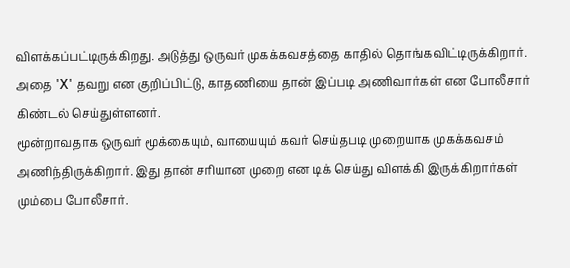விளக்கப்பட்டிருக்கிறது. அடுத்து ஒருவர் முகக்கவசத்தை காதில் தொங்கவிட்டிருக்கிறார். அதை 'X' தவறு என குறிப்பிட்டு, காதணியை தான் இப்படி அணிவார்கள் என போலீசார் கிண்டல் செய்துள்ளனர்.
மூன்றாவதாக ஒருவர் மூக்கையும், வாயையும் கவர் செய்தபடி முறையாக முகக்கவசம் அணிந்திருக்கிறார். இது தான் சரியான முறை என டிக் செய்து விளக்கி இருக்கிறார்கள் மும்பை போலீசார்.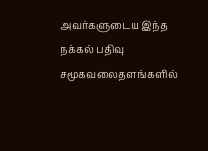அவர்களுடைய இந்த நக்கல் பதிவு சமூகவலைதளங்களில்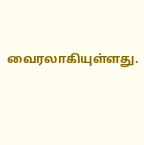வைரலாகியுள்ளது.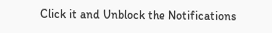Click it and Unblock the Notifications